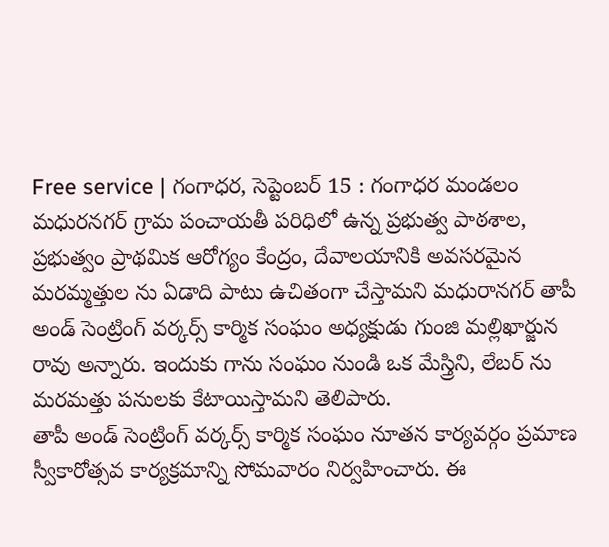Free service | గంగాధర, సెప్టెంబర్ 15 : గంగాధర మండలం మధురనగర్ గ్రామ పంచాయతీ పరిధిలో ఉన్న ప్రభుత్వ పాఠశాల, ప్రభుత్వం ప్రాథమిక ఆరోగ్యం కేంద్రం, దేవాలయానికి అవసరమైన మరమ్మత్తుల ను ఏడాది పాటు ఉచితంగా చేస్తామని మధురానగర్ తాపీ అండ్ సెంట్రింగ్ వర్కర్స్ కార్మిక సంఘం అధ్యక్షుడు గుంజి మల్లిఖార్జున రావు అన్నారు. ఇందుకు గాను సంఘం నుండి ఒక మేస్త్రిని, లేబర్ ను మరమత్తు పనులకు కేటాయిస్తామని తెలిపారు.
తాపీ అండ్ సెంట్రింగ్ వర్కర్స్ కార్మిక సంఘం నూతన కార్యవర్గం ప్రమాణ స్వీకారోత్సవ కార్యక్రమాన్ని సోమవారం నిర్వహించారు. ఈ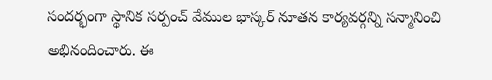సందర్భంగా స్థానిక సర్పంచ్ వేముల భాస్కర్ నూతన కార్యవర్గన్ని సన్మానించి అభినందించారు. ఈ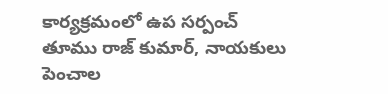కార్యక్రమంలో ఉప సర్పంచ్ తూము రాజ్ కుమార్, నాయకులు పెంచాల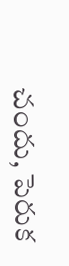చందు, పెరుక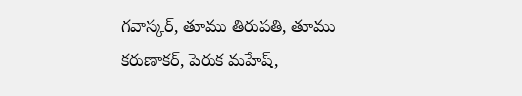గవాస్కర్, తూము తిరుపతి, తూము కరుణాకర్, పెరుక మహేష్,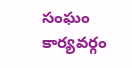సంఘం కార్యవర్గం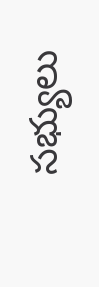సభ్యులు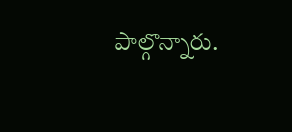పాల్గొన్నారు.